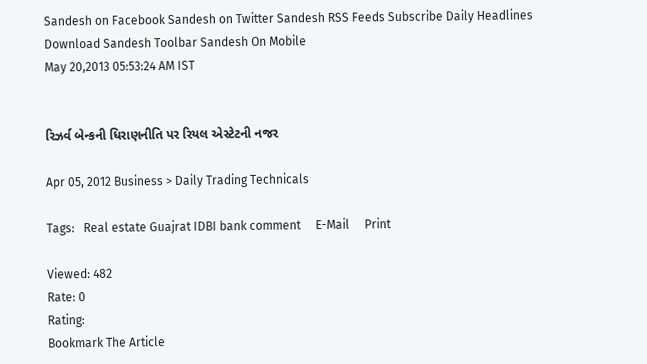Sandesh on Facebook Sandesh on Twitter Sandesh RSS Feeds Subscribe Daily Headlines Download Sandesh Toolbar Sandesh On Mobile
May 20,2013 05:53:24 AM IST


રિઝર્વ બેન્કની ધિરાણનીતિ પર રિયલ એસ્ટેટની નજર

Apr 05, 2012 Business > Daily Trading Technicals

Tags:   Real estate Guajrat IDBI bank comment     E-Mail     Print

Viewed: 482
Rate: 0
Rating:
Bookmark The Article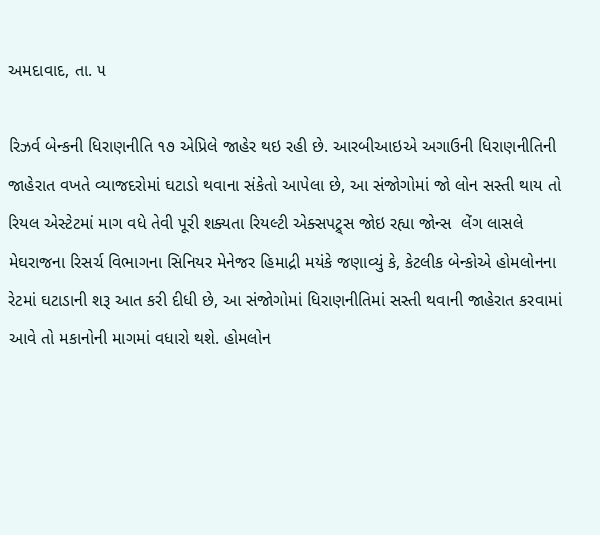અમદાવાદ, તા. ૫

રિઝર્વ બેન્કની ધિરાણનીતિ ૧૭ એપ્રિલે જાહેર થઇ રહી છે. આરબીઆઇએ અગાઉની ધિરાણનીતિની જાહેરાત વખતે વ્યાજદરોમાં ઘટાડો થવાના સંકેતો આપેલા છે, આ સંજોગોમાં જો લોન સસ્તી થાય તો રિયલ એસ્ટેટમાં માગ વધે તેવી પૂરી શક્યતા રિયલ્ટી એક્સપટ્ર્સ જોઇ રહ્યા જોન્સ  લેંગ લાસલે મેઘરાજના રિસર્ચ વિભાગના સિનિયર મેનેજર હિમાદ્રી મયંકે જણાવ્યું કે, કેટલીક બેન્કોએ હોમલોનના રેટમાં ઘટાડાની શરૂ આત કરી દીધી છે, આ સંજોગોમાં ધિરાણનીતિમાં સસ્તી થવાની જાહેરાત કરવામાં આવે તો મકાનોની માગમાં વધારો થશે. હોમલોન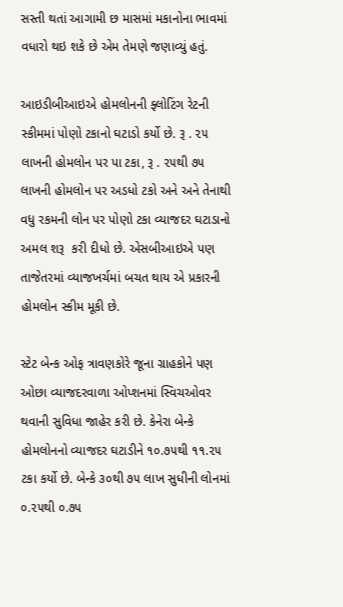સસ્તી થતાં આગામી છ માસમાં મકાનોના ભાવમાં વધારો થઇ શકે છે એમ તેમણે જણાવ્યું હતું.

આઇડીબીઆઇએ હોમલોનની ફ્લોટિંગ રેટની સ્કીમમાં પોણો ટકાનો ઘટાડો કર્યો છે. રૂ . ૨૫ લાખની હોમલોન પર પા ટકા, રૂ . ૨૫થી ૭૫ લાખની હોમલોન પર અડધો ટકો અને અને તેનાથી વધુ રકમની લોન પર પોણો ટકા વ્યાજદર ઘટાડાનો અમલ શરૂ  કરી દીધો છે. એસબીઆઇએ પણ તાજેતરમાં વ્યાજખર્ચમાં બચત થાય એ પ્રકારની હોમલોન સ્કીમ મૂકી છે.

સ્ટેટ બેન્ક ઓફ ત્રાવણકોરે જૂના ગ્રાહકોને પણ ઓછા વ્યાજદરવાળા ઓપ્શનમાં સ્વિચઓવર થવાની સુવિધા જાહેર કરી છે. કેનેરા બેન્કે હોમલોનનો વ્યાજદર ઘટાડીને ૧૦.૭૫થી ૧૧.૨૫ ટકા કર્યો છે. બેન્કે ૩૦થી ૭૫ લાખ સુધીની લોનમાં ૦.૨૫થી ૦.૭૫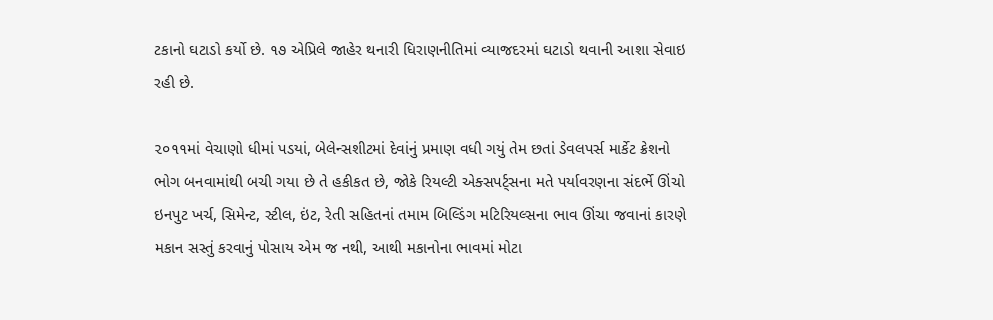ટકાનો ઘટાડો કર્યો છે. ૧૭ એપ્રિલે જાહેર થનારી ધિરાણનીતિમાં વ્યાજદરમાં ઘટાડો થવાની આશા સેવાઇ રહી છે.

૨૦૧૧માં વેચાણો ધીમાં પડયાં, બેલેન્સશીટમાં દેવાંનું પ્રમાણ વધી ગયું તેમ છતાં ડેવલપર્સ માર્કેટ ક્રેશનો ભોગ બનવામાંથી બચી ગયા છે તે હકીકત છે, જોકે રિયલ્ટી એક્સપર્ટ્સના મતે પર્યાવરણના સંદર્ભે ઊંચો ઇનપુટ ખર્ચ, સિમેન્ટ, સ્ટીલ, ઇંટ, રેતી સહિતનાં તમામ બિલ્ડિંગ મટિરિયલ્સના ભાવ ઊંચા જવાનાં કારણે મકાન સસ્તું કરવાનું પોસાય એમ જ નથી, આથી મકાનોના ભાવમાં મોટા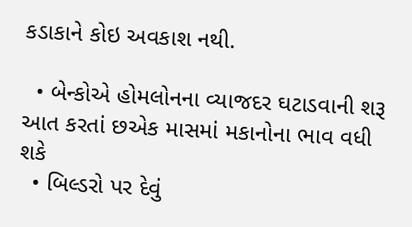કડાકાને કોઇ અવકાશ નથી.

  • બેન્કોએ હોમલોનના વ્યાજદર ઘટાડવાની શરૂ આત કરતાં છએક માસમાં મકાનોના ભાવ વધી શકે
  • બિલ્ડરો પર દેવું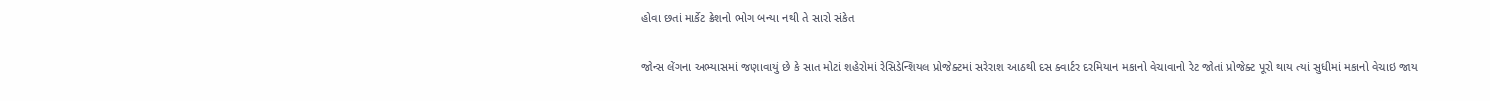હોવા છતાં માર્કેટ ક્રેશનો ભોગ બન્યા નથી તે સારો સંકેત

જોન્સ લેંગના અભ્યાસમાં જણાવાયું છે કે સાત મોટાં શહેરોમાં રેસિડેન્શિયલ પ્રોજેક્ટમાં સરેરાશ આઠથી દસ ક્વાર્ટર દરમિયાન મકાનો વેચાવાનો રેટ જોતાં પ્રોજેક્ટ પૂરો થાય ત્યાં સુધીમાં મકાનો વેચાઇ જાય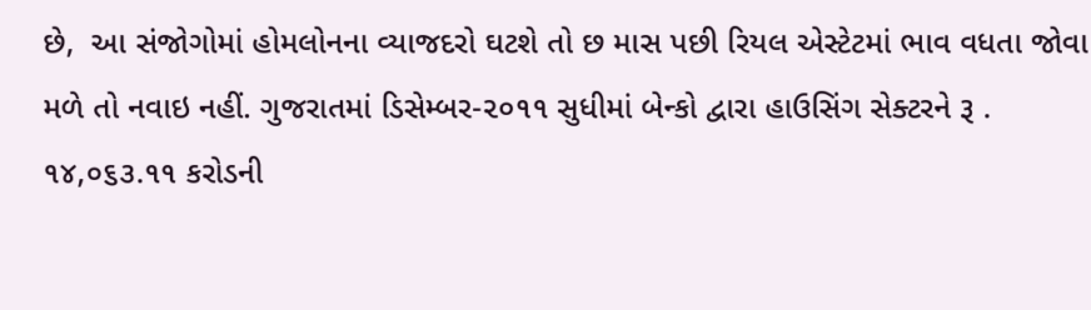છે,  આ સંજોગોમાં હોમલોનના વ્યાજદરો ઘટશે તો છ માસ પછી રિયલ એસ્ટેટમાં ભાવ વધતા જોવા મળે તો નવાઇ નહીં. ગુજરાતમાં ડિસેમ્બર-૨૦૧૧ સુધીમાં બેન્કો દ્વારા હાઉસિંગ સેક્ટરને રૂ . ૧૪,૦૬૩.૧૧ કરોડની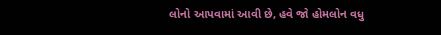લોનો આપવામાં આવી છે, હવે જો હોમલોન વધુ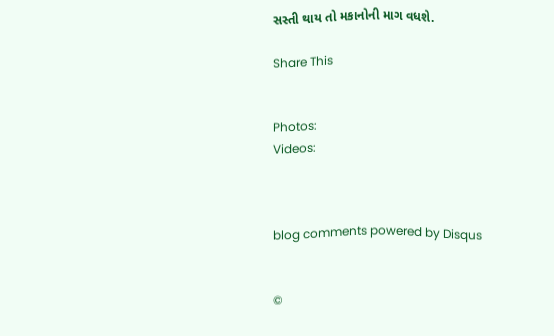સસ્તી થાય તો મકાનોની માગ વધશે.

Share This


Photos:
Videos:



blog comments powered by Disqus


©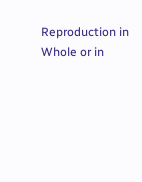Reproduction in Whole or in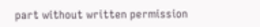part without written permission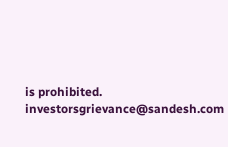is prohibited.
investorsgrievance@sandesh.com